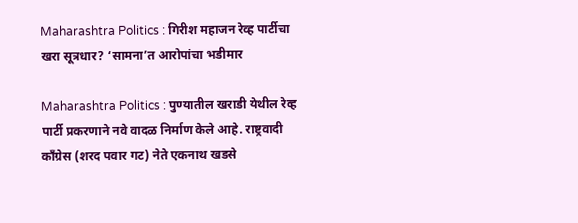Maharashtra Politics : गिरीश महाजन रेव्ह पार्टीचा खरा सूत्रधार? ‘सामना’त आरोपांचा भडीमार

Maharashtra Politics : पुण्यातील खराडी येथील रेव्ह पार्टी प्रकरणाने नवे वादळ निर्माण केले आहे. राष्ट्रवादी काँग्रेस (शरद पवार गट) नेते एकनाथ खडसे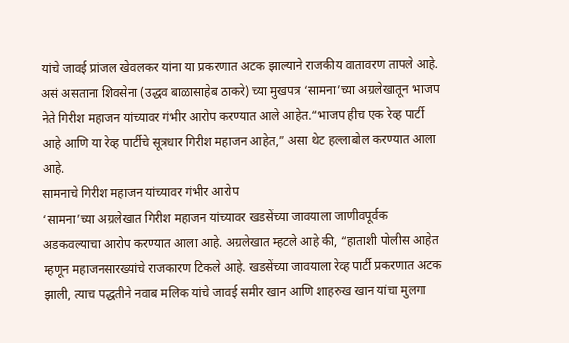यांचे जावई प्रांजल खेवलकर यांना या प्रकरणात अटक झाल्याने राजकीय वातावरण तापले आहे. असं असताना शिवसेना (उद्धव बाळासाहेब ठाकरे) च्या मुखपत्र ‘सामना’च्या अग्रलेखातून भाजप नेते गिरीश महाजन यांच्यावर गंभीर आरोप करण्यात आले आहेत.“भाजप हीच एक रेव्ह पार्टी आहे आणि या रेव्ह पार्टीचे सूत्रधार गिरीश महाजन आहेत,” असा थेट हल्लाबोल करण्यात आला आहे.
सामनाचे गिरीश महाजन यांच्यावर गंभीर आरोप
‘सामना’च्या अग्रलेखात गिरीश महाजन यांच्यावर खडसेंच्या जावयाला जाणीवपूर्वक अडकवल्याचा आरोप करण्यात आला आहे. अग्रलेखात म्हटले आहे की, “हाताशी पोलीस आहेत म्हणून महाजनसारख्यांचे राजकारण टिकले आहे. खडसेंच्या जावयाला रेव्ह पार्टी प्रकरणात अटक झाली, त्याच पद्धतीने नवाब मलिक यांचे जावई समीर खान आणि शाहरुख खान यांचा मुलगा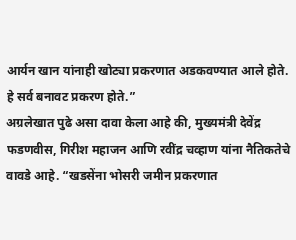आर्यन खान यांनाही खोट्या प्रकरणात अडकवण्यात आले होते. हे सर्व बनावट प्रकरण होते.”
अग्रलेखात पुढे असा दावा केला आहे की, मुख्यमंत्री देवेंद्र फडणवीस, गिरीश महाजन आणि रवींद्र चव्हाण यांना नैतिकतेचे वावडे आहे. “खडसेंना भोसरी जमीन प्रकरणात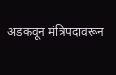अडकवून मंत्रिपदावरून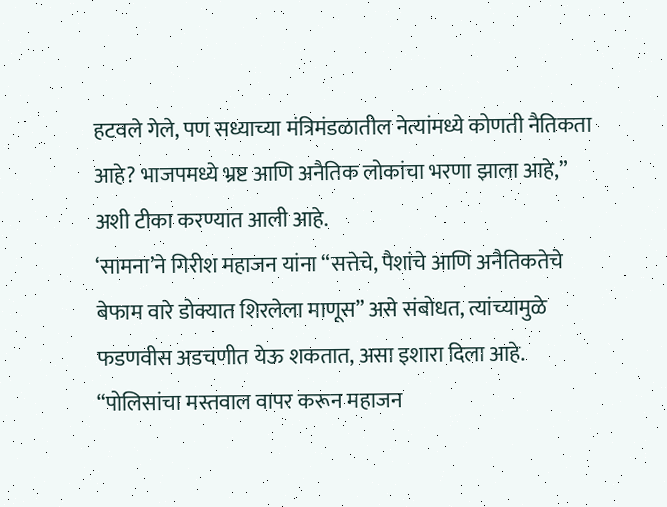हटवले गेले, पण सध्याच्या मंत्रिमंडळातील नेत्यांमध्ये कोणती नैतिकता आहे? भाजपमध्ये भ्रष्ट आणि अनैतिक लोकांचा भरणा झाला आहे,” अशी टीका करण्यात आली आहे.
‘सामना’ने गिरीश महाजन यांना “सत्तेचे, पैशांचे आणि अनैतिकतेचे बेफाम वारे डोक्यात शिरलेला माणूस” असे संबोधत, त्यांच्यामुळे फडणवीस अडचणीत येऊ शकतात, असा इशारा दिला आहे. “पोलिसांचा मस्तवाल वापर करून महाजन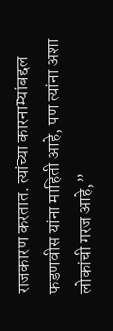राजकारण करतात. त्यांच्या कारनाम्यांबद्दल फडणवीस यांना माहिती आहे, पण त्यांना अशा लोकांची गरज आहे,”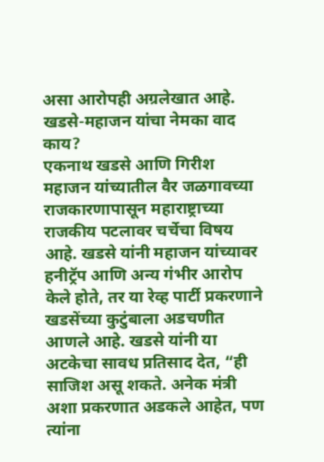असा आरोपही अग्रलेखात आहे.
खडसे-महाजन यांचा नेमका वाद काय?
एकनाथ खडसे आणि गिरीश महाजन यांच्यातील वैर जळगावच्या राजकारणापासून महाराष्ट्राच्या राजकीय पटलावर चर्चेचा विषय आहे. खडसे यांनी महाजन यांच्यावर हनीट्रॅप आणि अन्य गंभीर आरोप केले होते, तर या रेव्ह पार्टी प्रकरणाने खडसेंच्या कुटुंबाला अडचणीत आणले आहे. खडसे यांनी या अटकेचा सावध प्रतिसाद देत, “ही साजिश असू शकते. अनेक मंत्री अशा प्रकरणात अडकले आहेत, पण त्यांना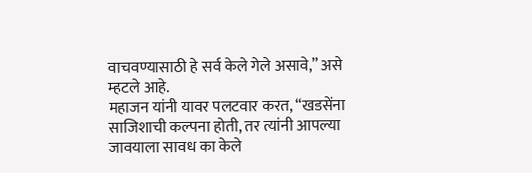वाचवण्यासाठी हे सर्व केले गेले असावे,” असे म्हटले आहे.
महाजन यांनी यावर पलटवार करत, “खडसेंना साजिशाची कल्पना होती, तर त्यांनी आपल्या जावयाला सावध का केले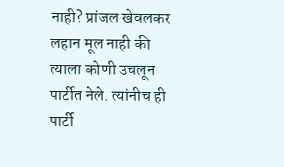नाही? प्रांजल खेवलकर लहान मूल नाही की त्याला कोणी उचलून पार्टीत नेले. त्यांनीच ही पार्टी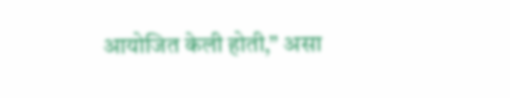आयोजित केली होती,” असा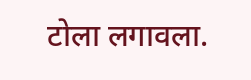टोला लगावला.